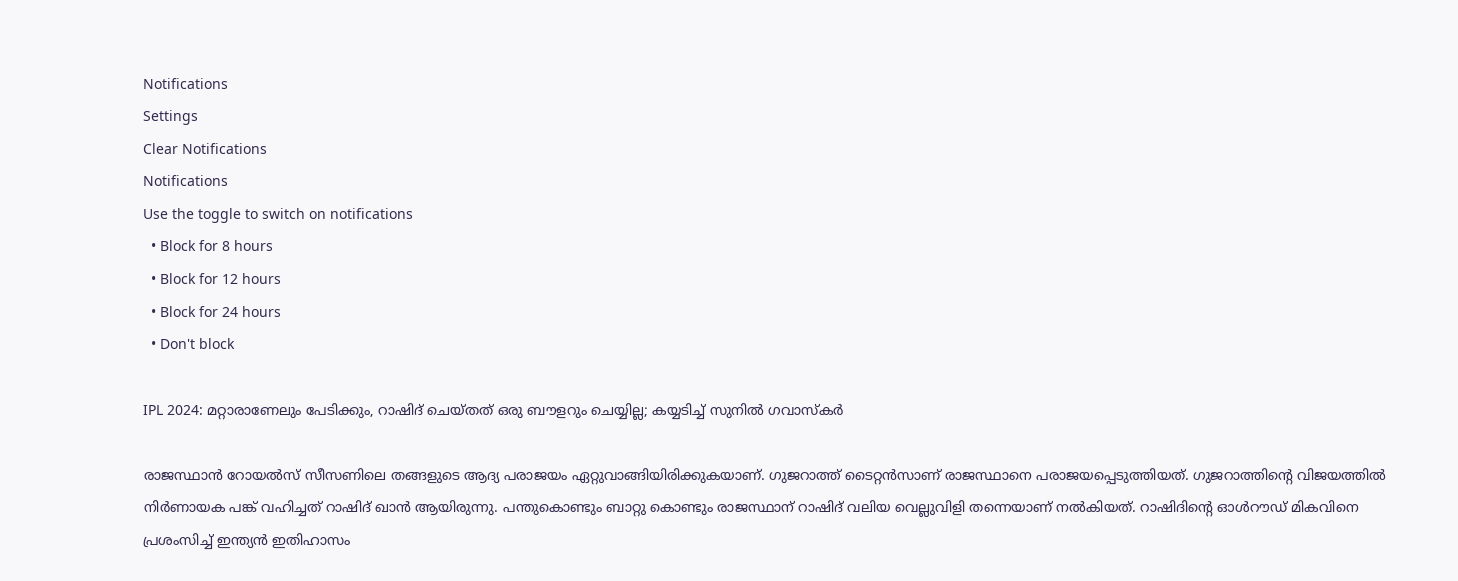Notifications
Settings
Clear Notifications
Notifications
Use the toggle to switch on notifications
  • Block for 8 hours
  • Block for 12 hours
  • Block for 24 hours
  • Don't block

IPL 2024: മറ്റാരാണേലും പേടിക്കും, റാഷിദ് ചെയ്തത് ഒരു ബൗളറും ചെയ്യില്ല; കയ്യടിച്ച് സുനില്‍ ഗവാസ്‌കര്‍

രാജസ്ഥാന്‍ റോയല്‍സ് സീസണിലെ തങ്ങളുടെ ആദ്യ പരാജയം ഏറ്റുവാങ്ങിയിരിക്കുകയാണ്. ഗുജറാത്ത് ടൈറ്റന്‍സാണ് രാജസ്ഥാനെ പരാജയപ്പെടുത്തിയത്. ഗുജറാത്തിന്റെ വിജയത്തില്‍ നിര്‍ണായക പങ്ക് വഹിച്ചത് റാഷിദ് ഖാന്‍ ആയിരുന്നു. പന്തുകൊണ്ടും ബാറ്റു കൊണ്ടും രാജസ്ഥാന് റാഷിദ് വലിയ വെല്ലുവിളി തന്നെയാണ് നല്‍കിയത്. റാഷിദിന്റെ ഓള്‍റൗഡ് മികവിനെ പ്രശംസിച്ച് ഇന്ത്യന്‍ ഇതിഹാസം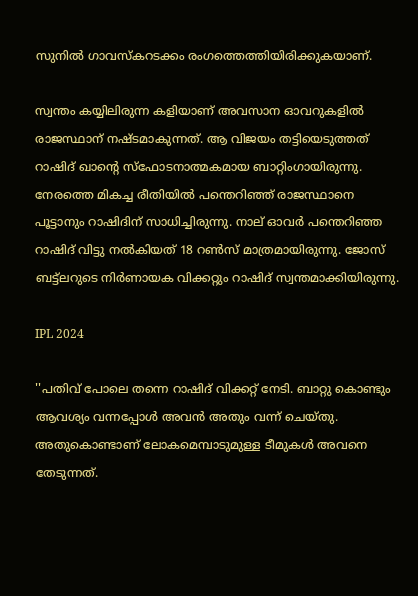സുനില്‍ ഗാവസ്‌കറടക്കം രംഗത്തെത്തിയിരിക്കുകയാണ്.

സ്വന്തം കയ്യിലിരുന്ന കളിയാണ് അവസാന ഓവറുകളില്‍ രാജസ്ഥാന് നഷ്ടമാകുന്നത്. ആ വിജയം തട്ടിയെടുത്തത് റാഷിദ് ഖാന്റെ സ്‌ഫോടനാത്മകമായ ബാറ്റിംഗായിരുന്നു. നേരത്തെ മികച്ച രീതിയില്‍ പന്തെറിഞ്ഞ് രാജസ്ഥാനെ പൂട്ടാനും റാഷിദിന് സാധിച്ചിരുന്നു. നാല് ഓവര്‍ പന്തെറിഞ്ഞ റാഷിദ് വിട്ടു നല്‍കിയത് 18 റണ്‍സ് മാത്രമായിരുന്നു. ജോസ് ബട്ട്‌ലറുടെ നിര്‍ണായക വിക്കറ്റും റാഷിദ് സ്വന്തമാക്കിയിരുന്നു.

IPL 2024

''പതിവ് പോലെ തന്നെ റാഷിദ് വിക്കറ്റ് നേടി. ബാറ്റു കൊണ്ടും ആവശ്യം വന്നപ്പോള്‍ അവന്‍ അതും വന്ന് ചെയ്തു. അതുകൊണ്ടാണ് ലോകമെമ്പാടുമുള്ള ടീമുകള്‍ അവനെ തേടുന്നത്.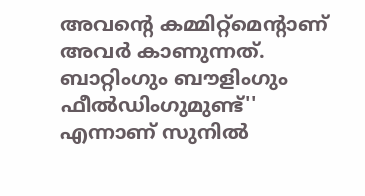അവന്റെ കമ്മിറ്റ്‌മെന്റാണ് അവര്‍ കാണുന്നത്. ബാറ്റിംഗും ബൗളിംഗും ഫീല്‍ഡിംഗുമുണ്ട്'' എന്നാണ് സുനില്‍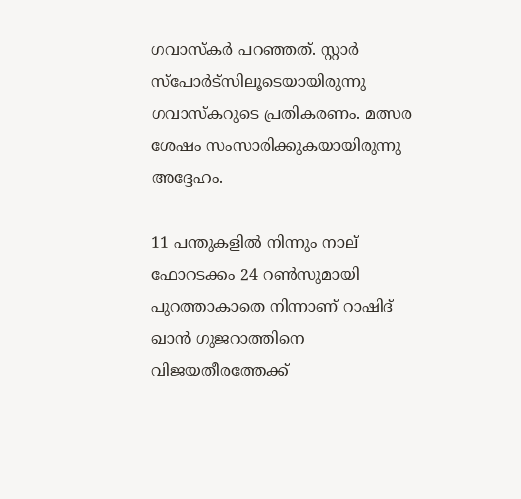ഗവാസ്‌കര്‍ പറഞ്ഞത്. സ്റ്റാര്‍ സ്‌പോര്‍ട്‌സിലൂടെയായിരുന്നു ഗവാസ്‌കറുടെ പ്രതികരണം. മത്സര ശേഷം സംസാരിക്കുകയായിരുന്നു അദ്ദേഹം.

11 പന്തുകളില്‍ നിന്നും നാല് ഫോറടക്കം 24 റണ്‍സുമായി പുറത്താകാതെ നിന്നാണ് റാഷിദ് ഖാന്‍ ഗുജറാത്തിനെ വിജയതീരത്തേക്ക്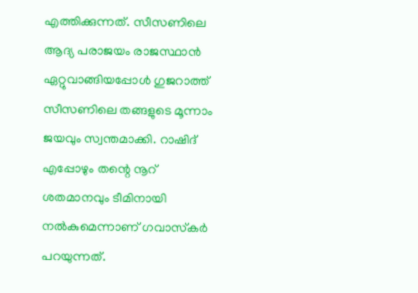എത്തിക്കുന്നത്. സീസണിലെ ആദ്യ പരാജയം രാജസ്ഥാന്‍ ഏറ്റുവാങ്ങിയപ്പോള്‍ ഗുജറാത്ത് സീസണിലെ തങ്ങളുടെ മൂന്നാം ജയവും സ്വന്തമാക്കി. റാഷിദ് എപ്പോഴും തന്റെ നൂറ് ശതമാനവും ടീമിനായി നല്‍കുമെന്നാണ് ഗവാസ്‌കര്‍ പറയുന്നത്.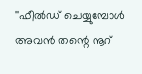''ഫീല്‍ഡ് ചെയ്യുമ്പോള്‍ അവന്‍ തന്റെ നൂറ്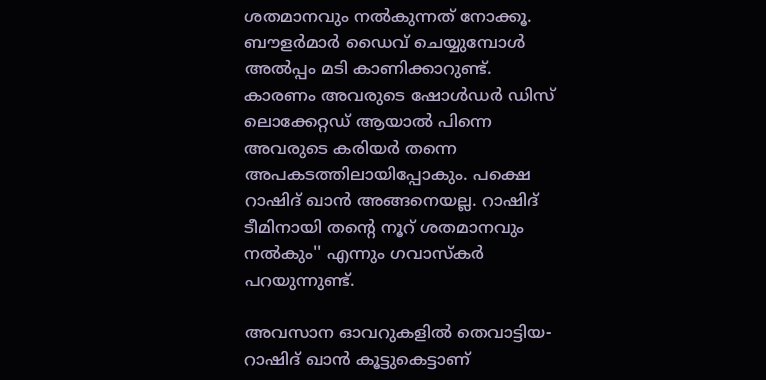ശതമാനവും നല്‍കുന്നത് നോക്കൂ. ബൗളര്‍മാര്‍ ഡൈവ് ചെയ്യുമ്പോള്‍ അല്‍പ്പം മടി കാണിക്കാറുണ്ട്. കാരണം അവരുടെ ഷോള്‍ഡര്‍ ഡിസ് ലൊക്കേറ്റഡ് ആയാല്‍ പിന്നെ അവരുടെ കരിയര്‍ തന്നെ അപകടത്തിലായിപ്പോകും. പക്ഷെ റാഷിദ് ഖാന്‍ അങ്ങനെയല്ല. റാഷിദ് ടീമിനായി തന്റെ നൂറ് ശതമാനവും നല്‍കും'' എന്നും ഗവാസ്‌കര്‍ പറയുന്നുണ്ട്.

അവസാന ഓവറുകളില്‍ തെവാട്ടിയ-റാഷിദ് ഖാന്‍ കൂട്ടുകെട്ടാണ്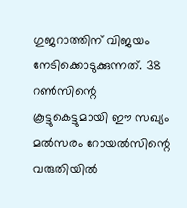ഗുജറാത്തിന് വിജയം നേടിക്കൊടുക്കുന്നത്. 38 റണ്‍സിന്റെ കൂട്ടുകെട്ടുമായി ഈ സഖ്യം മല്‍സരം റോയല്‍സിന്റെ വരുതിയില്‍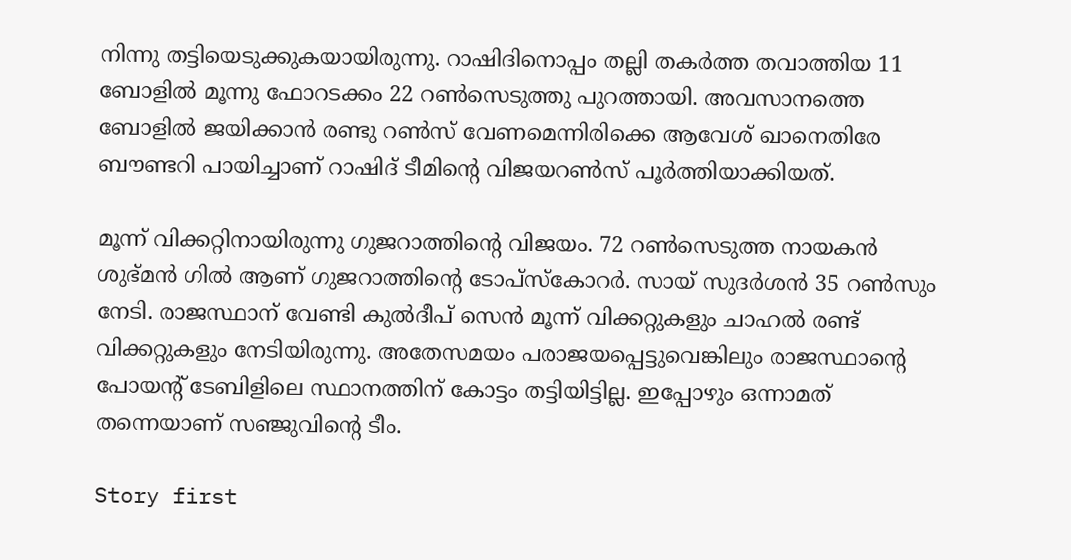നിന്നു തട്ടിയെടുക്കുകയായിരുന്നു. റാഷിദിനൊപ്പം തല്ലി തകര്‍ത്ത തവാത്തിയ 11 ബോളില്‍ മൂന്നു ഫോറടക്കം 22 റണ്‍സെടുത്തു പുറത്തായി. അവസാനത്തെ ബോളില്‍ ജയിക്കാന്‍ രണ്ടു റണ്‍സ് വേണമെന്നിരിക്കെ ആവേശ് ഖാനെതിരേ ബൗണ്ടറി പായിച്ചാണ് റാഷിദ് ടീമിന്റെ വിജയറണ്‍സ് പൂര്‍ത്തിയാക്കിയത്.

മൂന്ന് വിക്കറ്റിനായിരുന്നു ഗുജറാത്തിന്റെ വിജയം. 72 റണ്‍സെടുത്ത നായകന്‍ ശുഭ്മന്‍ ഗില്‍ ആണ് ഗുജറാത്തിന്റെ ടോപ്‌സ്‌കോറര്‍. സായ് സുദര്‍ശന്‍ 35 റണ്‍സും നേടി. രാജസ്ഥാന് വേണ്ടി കുല്‍ദീപ് സെന്‍ മൂന്ന് വിക്കറ്റുകളും ചാഹല്‍ രണ്ട് വിക്കറ്റുകളും നേടിയിരുന്നു. അതേസമയം പരാജയപ്പെട്ടുവെങ്കിലും രാജസ്ഥാന്റെ പോയന്റ് ടേബിളിലെ സ്ഥാനത്തിന് കോട്ടം തട്ടിയിട്ടില്ല. ഇപ്പോഴും ഒന്നാമത് തന്നെയാണ് സഞ്ജുവിന്റെ ടീം.

Story first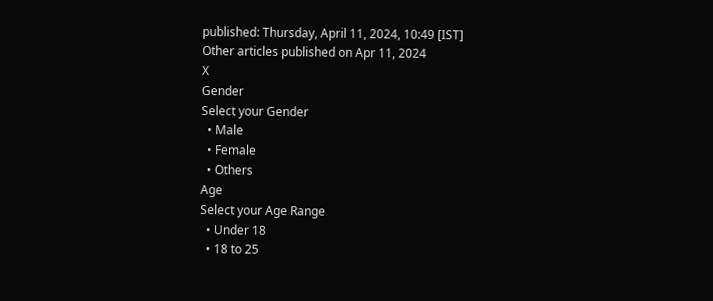published: Thursday, April 11, 2024, 10:49 [IST]
Other articles published on Apr 11, 2024
X
Gender
Select your Gender
  • Male
  • Female
  • Others
Age
Select your Age Range
  • Under 18
  • 18 to 25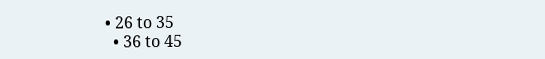• 26 to 35
  • 36 to 45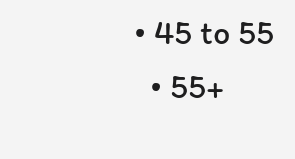• 45 to 55
  • 55+